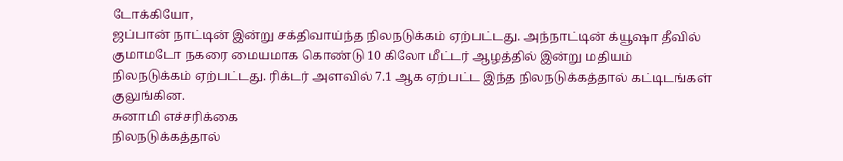டோக்கியோ,
ஜப்பான் நாட்டின் இன்று சக்திவாய்ந்த நிலநடுக்கம் ஏற்பட்டது. அந்நாட்டின் க்யூஷா தீவில் குமாமடோ நகரை மையமாக கொண்டு 10 கிலோ மீட்டர் ஆழத்தில் இன்று மதியம் நிலநடுக்கம் ஏற்பட்டது. ரிக்டர் அளவில் 7.1 ஆக ஏற்பட்ட இந்த நிலநடுக்கத்தால் கட்டிடங்கள் குலுங்கின.
சுனாமி எச்சரிக்கை
நிலநடுக்கத்தால்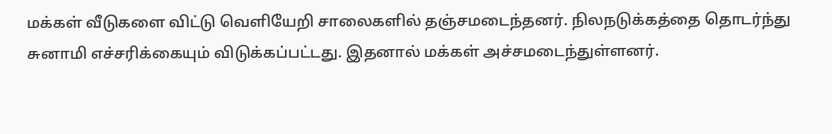மக்கள் வீடுகளை விட்டு வெளியேறி சாலைகளில் தஞ்சமடைந்தனர். நிலநடுக்கத்தை தொடர்ந்து சுனாமி எச்சரிக்கையும் விடுக்கப்பட்டது. இதனால் மக்கள் அச்சமடைந்துள்ளனர்.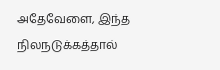அதேவேளை, இந்த நிலநடுக்கத்தால்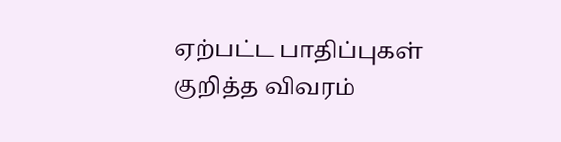ஏற்பட்ட பாதிப்புகள் குறித்த விவரம்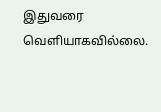இதுவரை வெளியாகவில்லை.